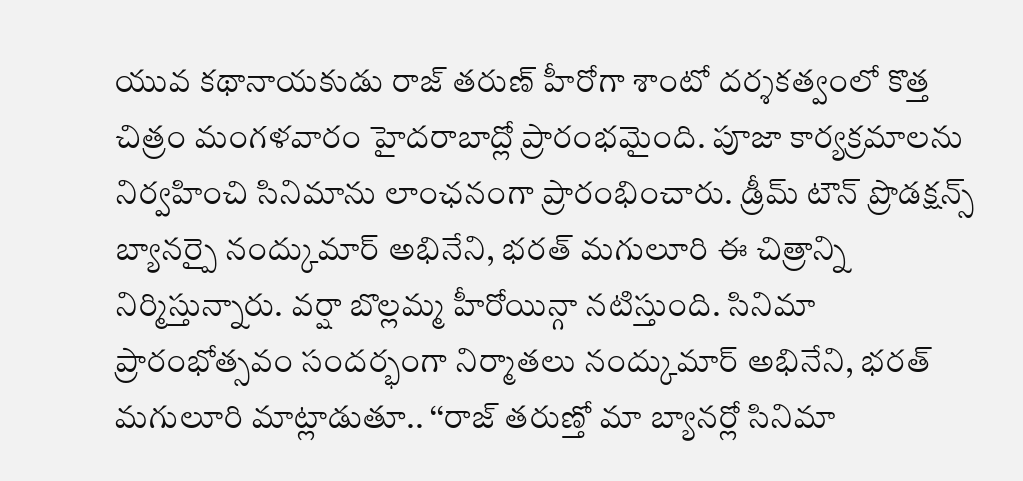యువ కథానాయకుడు రాజ్ తరుణ్ హీరోగా శాంటో దర్శకత్వంలో కొత్త చిత్రం మంగళవారం హైదరాబాద్లో ప్రారంభమైంది. పూజా కార్యక్రమాలను నిర్వహించి సినిమాను లాంఛనంగా ప్రారంభించారు. డ్రీమ్ టౌన్ ప్రొడక్షన్స్ బ్యానర్పై నంద్కుమార్ అభినేని, భరత్ మగులూరి ఈ చిత్రాన్ని నిర్మిస్తున్నారు. వర్షా బొల్లమ్మ హీరోయిన్గా నటిస్తుంది. సినిమా ప్రారంభోత్సవం సందర్భంగా నిర్మాతలు నంద్కుమార్ అభినేని, భరత్ మగులూరి మాట్లాడుతూ.. ‘‘రాజ్ తరుణ్తో మా బ్యానర్లో సినిమా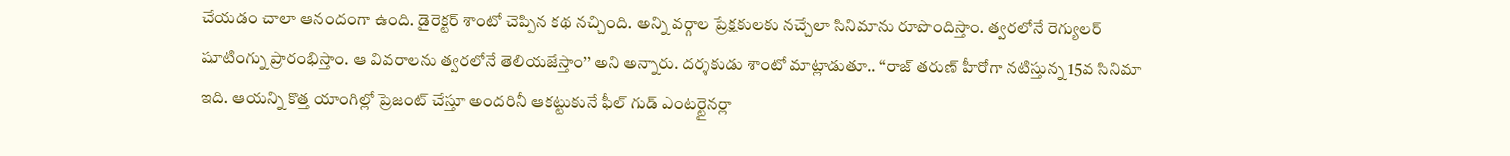చేయడం చాలా ఆనందంగా ఉంది. డైరెక్టర్ శాంటో చెప్పిన కథ నచ్చింది. అన్ని వర్గాల ప్రేక్షకులకు నచ్చేలా సినిమాను రూపొందిస్తాం. త్వరలోనే రెగ్యులర్ షూటింగ్ను ప్రారంభిస్తాం. ఆ వివరాలను త్వరలోనే తెలియజేస్తాం’’ అని అన్నారు. దర్శకుడు శాంటో మాట్లాడుతూ.. ‘‘రాజ్ తరుణ్ హీరోగా నటిస్తున్న 15వ సినిమా ఇది. ఆయన్ని కొత్త యాంగిల్లో ప్రెజంట్ చేస్తూ అందరినీ ఆకట్టుకునే ఫీల్ గుడ్ ఎంటర్టైనర్లా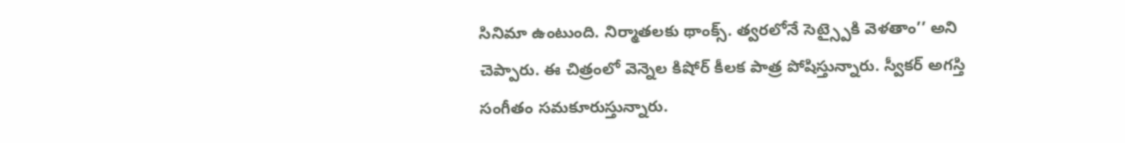సినిమా ఉంటుంది. నిర్మాతలకు థాంక్స్. త్వరలోనే సెట్స్పైకి వెళతాం’’ అని చెప్పారు. ఈ చిత్రంలో వెన్నెల కిషోర్ కీలక పాత్ర పోషిస్తున్నారు. స్వీకర్ అగస్తి సంగీతం సమకూరుస్తున్నారు.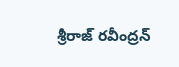శ్రీరాజ్ రవీంద్రన్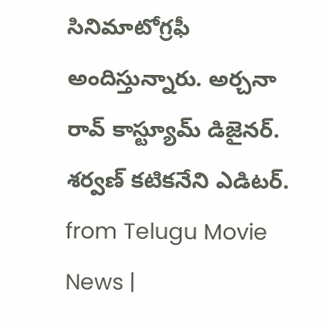సినిమాటోగ్రఫీ అందిస్తున్నారు. అర్చనా రావ్ కాస్ట్యూమ్ డిజైనర్. శర్వణ్ కటికనేని ఎడిటర్.
from Telugu Movie News |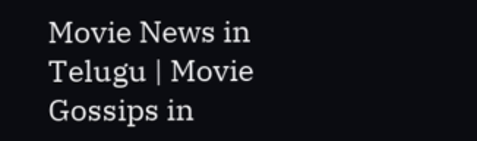Movie News in Telugu | Movie Gossips in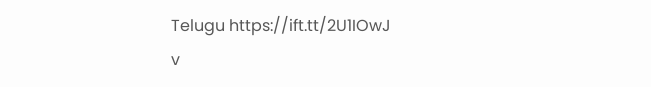Telugu https://ift.tt/2U1IOwJ
v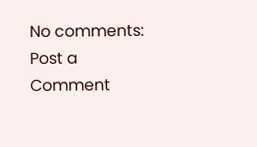No comments:
Post a Comment